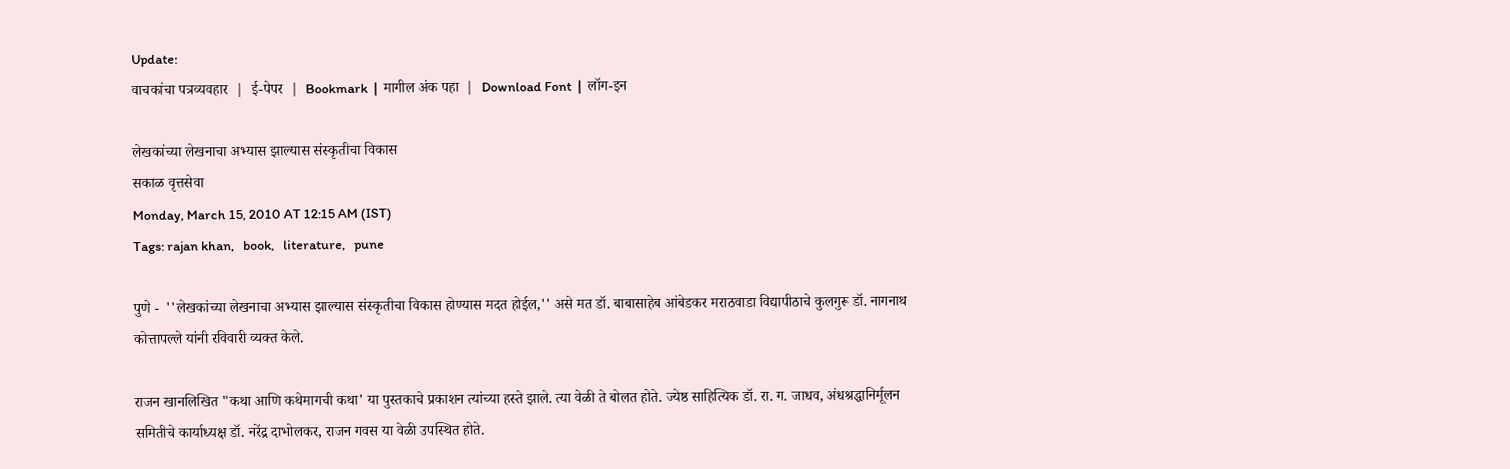Update:
वाचकांचा पत्रव्यवहार  |  ई-पेपर  |  Bookmark  |  मागील अंक पहा  |  Download Font  |  लॉग-इन

लेखकांच्या लेखनाचा अभ्यास झाल्यास संस्कृतीचा विकास
सकाळ वृत्तसेवा
Monday, March 15, 2010 AT 12:15 AM (IST)
Tags: rajan khan,   book,   literature,   pune

पुणे -  ''लेखकांच्या लेखनाचा अभ्यास झाल्यास संस्कृतीचा विकास होण्यास मदत होईल,'' असे मत डॉ. बाबासाहेब आंबेडकर मराठवाडा विद्यापीठाचे कुलगुरू डॉ. नागनाथ कोत्तापल्ले यांनी रविवारी व्यक्त केले.

राजन खानलिखित "कथा आणि कथेमागची कथा' या पुस्तकाचे प्रकाशन त्यांच्या हस्ते झाले. त्या वेळी ते बोलत होते. ज्येष्ठ साहित्यिक डॉ. रा. ग. जाधव, अंधश्रद्धानिर्मूलन समितीचे कार्याध्यक्ष डॉ. नरेंद्र दाभोलकर, राजन गवस या वेळी उपस्थित होते.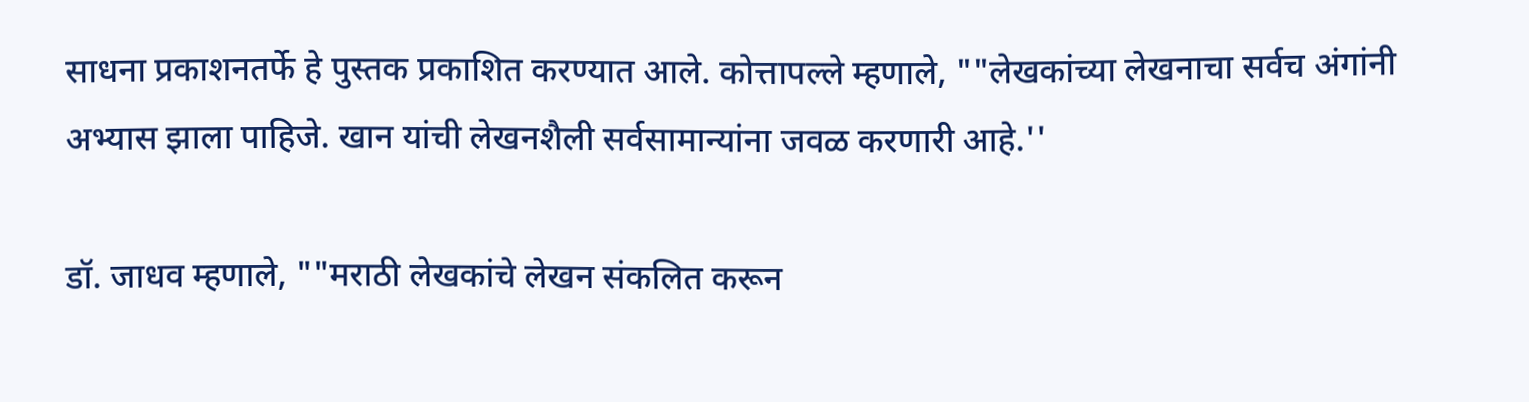साधना प्रकाशनतर्फे हे पुस्तक प्रकाशित करण्यात आले. कोत्तापल्ले म्हणाले, ""लेखकांच्या लेखनाचा सर्वच अंगांनी अभ्यास झाला पाहिजे. खान यांची लेखनशैली सर्वसामान्यांना जवळ करणारी आहे.''

डॉ. जाधव म्हणाले, ""मराठी लेखकांचे लेखन संकलित करून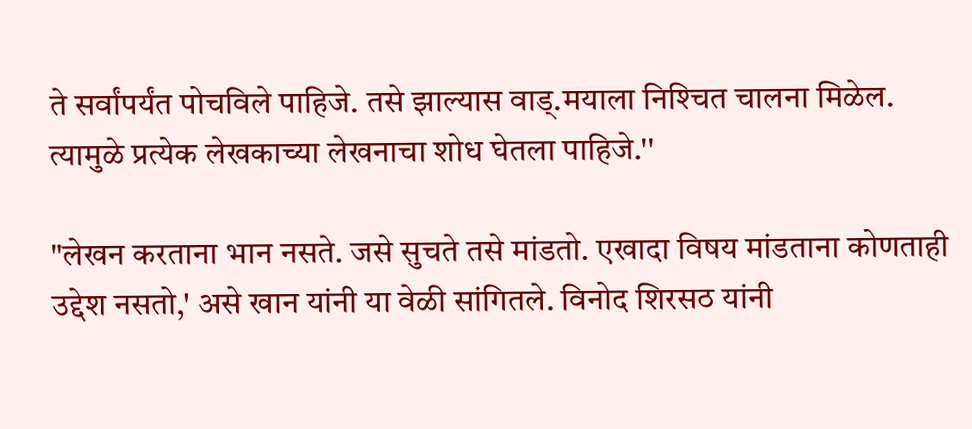ते सर्वांपर्यंत पोचविले पाहिजे. तसे झाल्यास वाड्‌.मयाला निश्‍चित चालना मिळेल. त्यामुळे प्रत्येक लेखकाच्या लेखनाचा शोध घेतला पाहिजे.''

"लेखन करताना भान नसते. जसे सुचते तसे मांडतो. एखादा विषय मांडताना कोणताही उद्देश नसतो,' असे खान यांनी या वेळी सांगितले. विनोद शिरसठ यांनी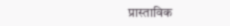प्रास्ताविक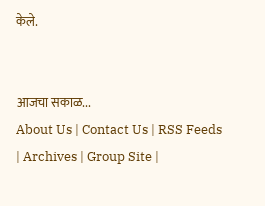केले.


आजचा सकाळ...
About Us | Contact Us | RSS Feeds | Archives | Group Site |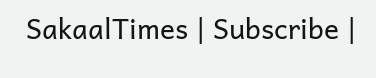SakaalTimes | Subscribe |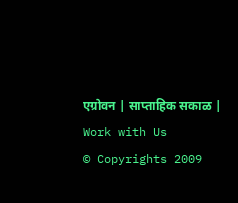एग्रोवन | साप्ताहिक सकाळ | Work with Us
© Copyrights 2009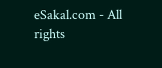eSakal.com - All rights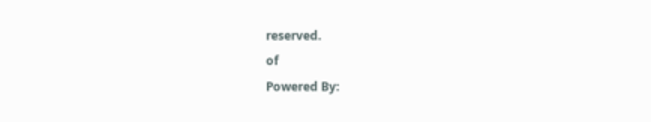reserved.
of
Powered By: